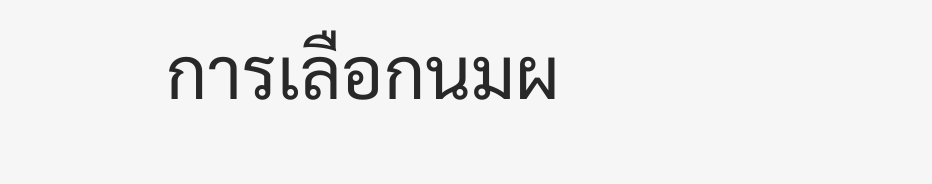การเลือกนมผ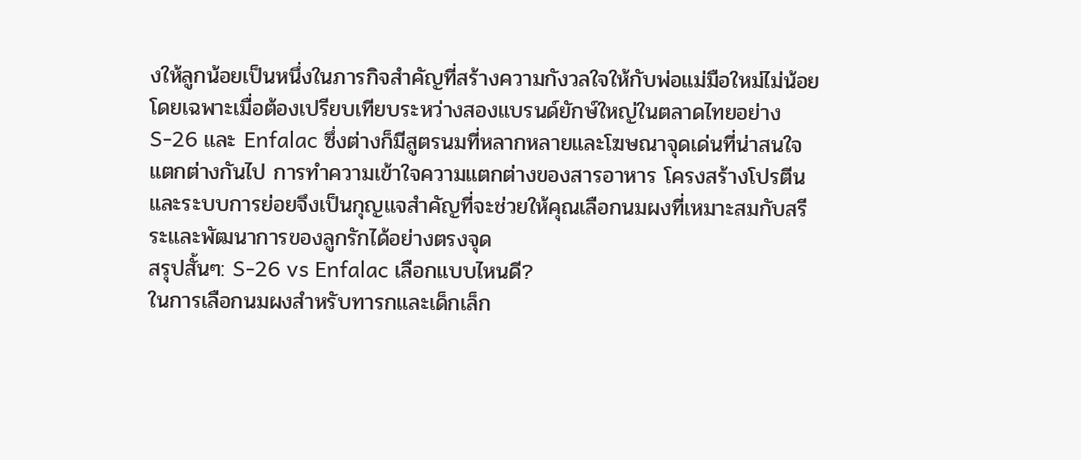งให้ลูกน้อยเป็นหนึ่งในภารกิจสำคัญที่สร้างความกังวลใจให้กับพ่อแม่มือใหม่ไม่น้อย โดยเฉพาะเมื่อต้องเปรียบเทียบระหว่างสองแบรนด์ยักษ์ใหญ่ในตลาดไทยอย่าง S-26 และ Enfalac ซึ่งต่างก็มีสูตรนมที่หลากหลายและโฆษณาจุดเด่นที่น่าสนใจแตกต่างกันไป การทำความเข้าใจความแตกต่างของสารอาหาร โครงสร้างโปรตีน และระบบการย่อยจึงเป็นกุญแจสำคัญที่จะช่วยให้คุณเลือกนมผงที่เหมาะสมกับสรีระและพัฒนาการของลูกรักได้อย่างตรงจุด
สรุปสั้นๆ: S-26 vs Enfalac เลือกแบบไหนดี?
ในการเลือกนมผงสำหรับทารกและเด็กเล็ก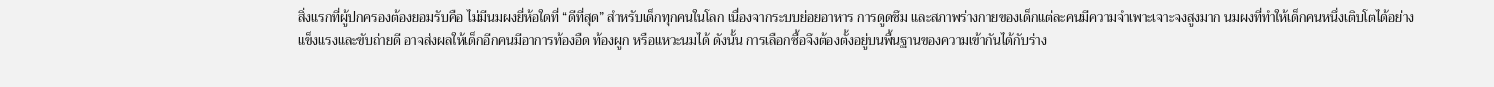สิ่งแรกที่ผู้ปกครองต้องยอมรับคือ ไม่มีนมผงยี่ห้อใดที่ “ดีที่สุด” สำหรับเด็กทุกคนในโลก เนื่องจากระบบย่อยอาหาร การดูดซึม และสภาพร่างกายของเด็กแต่ละคนมีความจำเพาะเจาะจงสูงมาก นมผงที่ทำให้เด็กคนหนึ่งเติบโตได้อย่างแข็งแรงและขับถ่ายดี อาจส่งผลให้เด็กอีกคนมีอาการท้องอืด ท้องผูก หรือแหวะนมได้ ดังนั้น การเลือกซื้อจึงต้องตั้งอยู่บนพื้นฐานของความเข้ากันได้กับร่าง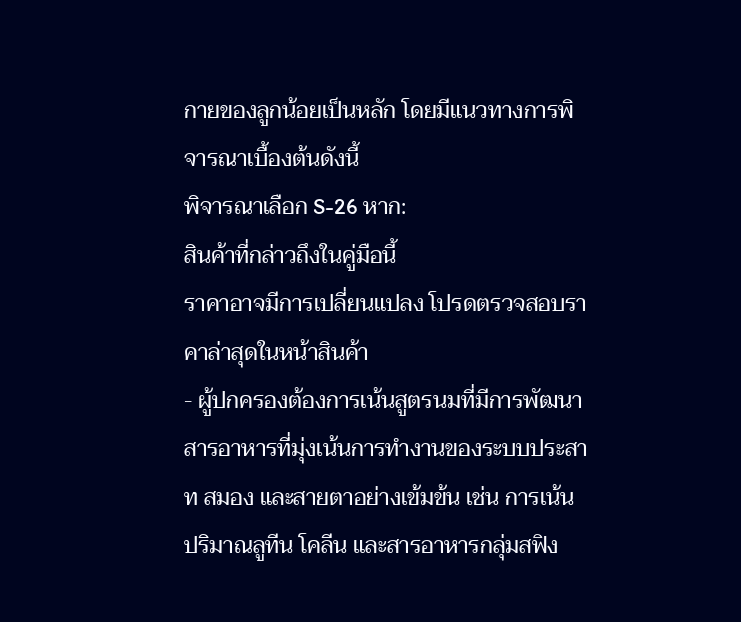กายของลูกน้อยเป็นหลัก โดยมีแนวทางการพิจารณาเบื้องต้นดังนี้
พิจารณาเลือก S-26 หาก:
สินค้าที่กล่าวถึงในคู่มือนี้
ราคาอาจมีการเปลี่ยนแปลง โปรดตรวจสอบราคาล่าสุดในหน้าสินค้า
- ผู้ปกครองต้องการเน้นสูตรนมที่มีการพัฒนาสารอาหารที่มุ่งเน้นการทำงานของระบบประสาท สมอง และสายตาอย่างเข้มข้น เช่น การเน้นปริมาณลูทีน โคลีน และสารอาหารกลุ่มสฟิง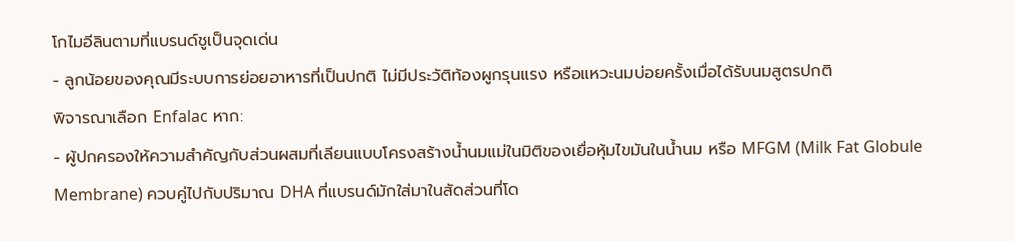โกไมอีลินตามที่แบรนด์ชูเป็นจุดเด่น
- ลูกน้อยของคุณมีระบบการย่อยอาหารที่เป็นปกติ ไม่มีประวัติท้องผูกรุนแรง หรือแหวะนมบ่อยครั้งเมื่อได้รับนมสูตรปกติ
พิจารณาเลือก Enfalac หาก:
- ผู้ปกครองให้ความสำคัญกับส่วนผสมที่เลียนแบบโครงสร้างน้ำนมแม่ในมิติของเยื่อหุ้มไขมันในน้ำนม หรือ MFGM (Milk Fat Globule Membrane) ควบคู่ไปกับปริมาณ DHA ที่แบรนด์มักใส่มาในสัดส่วนที่โด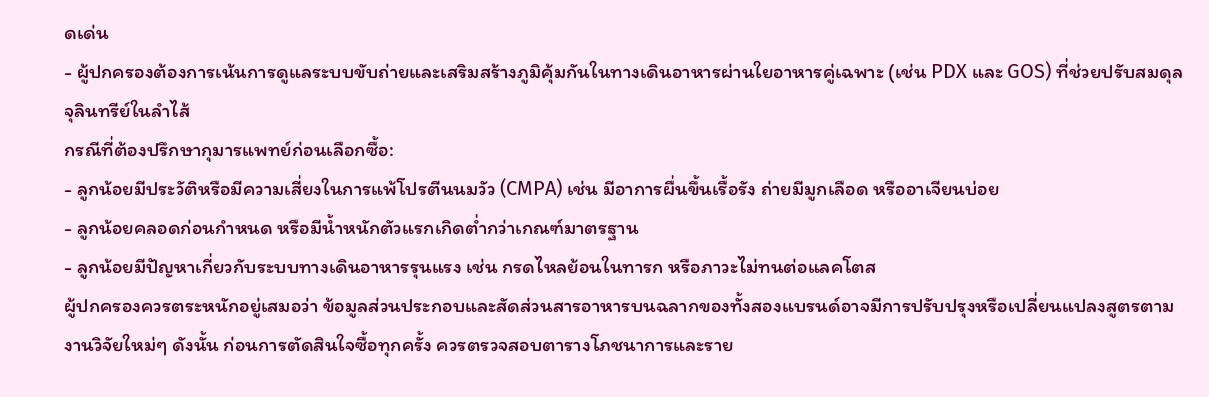ดเด่น
- ผู้ปกครองต้องการเน้นการดูแลระบบขับถ่ายและเสริมสร้างภูมิคุ้มกันในทางเดินอาหารผ่านใยอาหารคู่เฉพาะ (เช่น PDX และ GOS) ที่ช่วยปรับสมดุลจุลินทรีย์ในลำไส้
กรณีที่ต้องปรึกษากุมารแพทย์ก่อนเลือกซื้อ:
- ลูกน้อยมีประวัติหรือมีความเสี่ยงในการแพ้โปรตีนนมวัว (CMPA) เช่น มีอาการผื่นขึ้นเรื้อรัง ถ่ายมีมูกเลือด หรืออาเจียนบ่อย
- ลูกน้อยคลอดก่อนกำหนด หรือมีน้ำหนักตัวแรกเกิดต่ำกว่าเกณฑ์มาตรฐาน
- ลูกน้อยมีปัญหาเกี่ยวกับระบบทางเดินอาหารรุนแรง เช่น กรดไหลย้อนในทารก หรือภาวะไม่ทนต่อแลคโตส
ผู้ปกครองควรตระหนักอยู่เสมอว่า ข้อมูลส่วนประกอบและสัดส่วนสารอาหารบนฉลากของทั้งสองแบรนด์อาจมีการปรับปรุงหรือเปลี่ยนแปลงสูตรตามงานวิจัยใหม่ๆ ดังนั้น ก่อนการตัดสินใจซื้อทุกครั้ง ควรตรวจสอบตารางโภชนาการและราย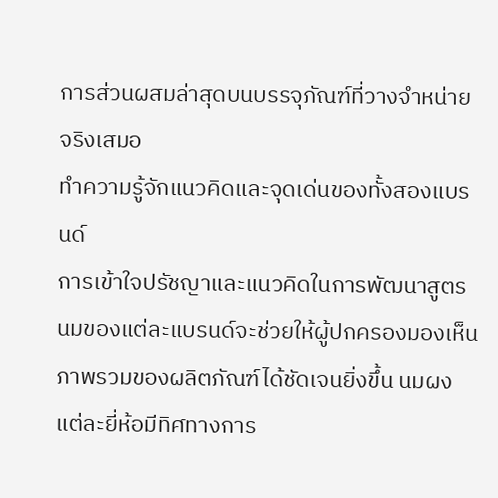การส่วนผสมล่าสุดบนบรรจุภัณฑ์ที่วางจำหน่ายจริงเสมอ
ทำความรู้จักแนวคิดและจุดเด่นของทั้งสองแบรนด์
การเข้าใจปรัชญาและแนวคิดในการพัฒนาสูตรนมของแต่ละแบรนด์จะช่วยให้ผู้ปกครองมองเห็นภาพรวมของผลิตภัณฑ์ได้ชัดเจนยิ่งขึ้น นมผงแต่ละยี่ห้อมีทิศทางการ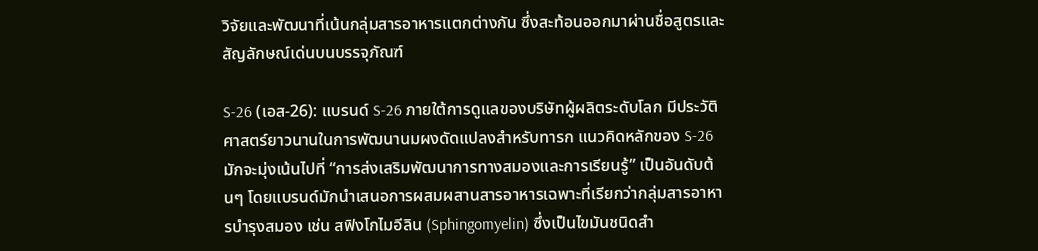วิจัยและพัฒนาที่เน้นกลุ่มสารอาหารแตกต่างกัน ซึ่งสะท้อนออกมาผ่านชื่อสูตรและสัญลักษณ์เด่นบนบรรจุภัณฑ์

S-26 (เอส-26): แบรนด์ S-26 ภายใต้การดูแลของบริษัทผู้ผลิตระดับโลก มีประวัติศาสตร์ยาวนานในการพัฒนานมผงดัดแปลงสำหรับทารก แนวคิดหลักของ S-26 มักจะมุ่งเน้นไปที่ “การส่งเสริมพัฒนาการทางสมองและการเรียนรู้” เป็นอันดับต้นๆ โดยแบรนด์มักนำเสนอการผสมผสานสารอาหารเฉพาะที่เรียกว่ากลุ่มสารอาหารบำรุงสมอง เช่น สฟิงโกไมอีลิน (Sphingomyelin) ซึ่งเป็นไขมันชนิดสำ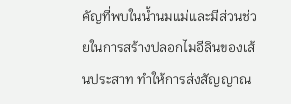คัญที่พบในน้ำนมแม่และมีส่วนช่วยในการสร้างปลอกไมอีลินของเส้นประสาท ทำให้การส่งสัญญาณ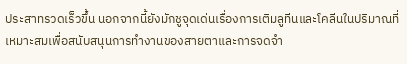ประสาทรวดเร็วขึ้น นอกจากนี้ยังมักชูจุดเด่นเรื่องการเติมลูทีนและโคลีนในปริมาณที่เหมาะสมเพื่อสนับสนุนการทำงานของสายตาและการจดจำ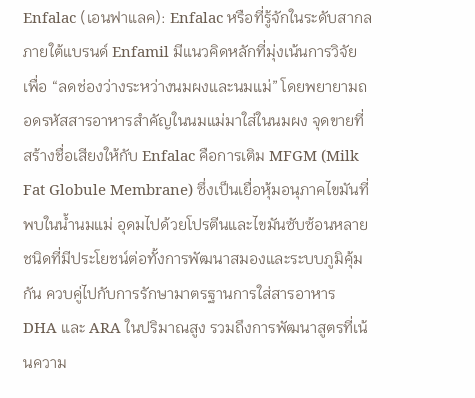Enfalac (เอนฟาแลค): Enfalac หรือที่รู้จักในระดับสากลภายใต้แบรนด์ Enfamil มีแนวคิดหลักที่มุ่งเน้นการวิจัยเพื่อ “ลดช่องว่างระหว่างนมผงและนมแม่” โดยพยายามถอดรหัสสารอาหารสำคัญในนมแม่มาใส่ในนมผง จุดขายที่สร้างชื่อเสียงให้กับ Enfalac คือการเติม MFGM (Milk Fat Globule Membrane) ซึ่งเป็นเยื่อหุ้มอนุภาคไขมันที่พบในน้ำนมแม่ อุดมไปด้วยโปรตีนและไขมันซับซ้อนหลายชนิดที่มีประโยชน์ต่อทั้งการพัฒนาสมองและระบบภูมิคุ้มกัน ควบคู่ไปกับการรักษามาตรฐานการใส่สารอาหาร DHA และ ARA ในปริมาณสูง รวมถึงการพัฒนาสูตรที่เน้นความ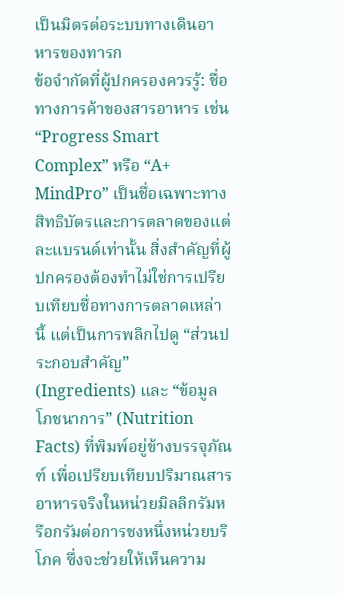เป็นมิตรต่อระบบทางเดินอาหารของทารก
ข้อจำกัดที่ผู้ปกครองควรรู้: ชื่อทางการค้าของสารอาหาร เช่น “Progress Smart Complex” หรือ “A+ MindPro” เป็นชื่อเฉพาะทางสิทธิบัตรและการตลาดของแต่ละแบรนด์เท่านั้น สิ่งสำคัญที่ผู้ปกครองต้องทำไม่ใช่การเปรียบเทียบชื่อทางการตลาดเหล่านี้ แต่เป็นการพลิกไปดู “ส่วนประกอบสำคัญ” (Ingredients) และ “ข้อมูลโภชนาการ” (Nutrition Facts) ที่พิมพ์อยู่ข้างบรรจุภัณฑ์ เพื่อเปรียบเทียบปริมาณสารอาหารจริงในหน่วยมิลลิกรัมหรือกรัมต่อการชงหนึ่งหน่วยบริโภค ซึ่งจะช่วยให้เห็นความ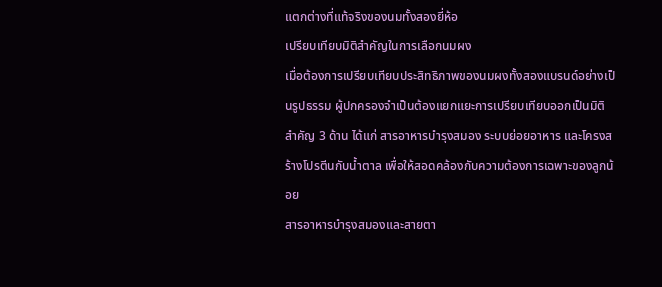แตกต่างที่แท้จริงของนมทั้งสองยี่ห้อ
เปรียบเทียบมิติสำคัญในการเลือกนมผง
เมื่อต้องการเปรียบเทียบประสิทธิภาพของนมผงทั้งสองแบรนด์อย่างเป็นรูปธรรม ผู้ปกครองจำเป็นต้องแยกแยะการเปรียบเทียบออกเป็นมิติสำคัญ 3 ด้าน ได้แก่ สารอาหารบำรุงสมอง ระบบย่อยอาหาร และโครงสร้างโปรตีนกับน้ำตาล เพื่อให้สอดคล้องกับความต้องการเฉพาะของลูกน้อย
สารอาหารบำรุงสมองและสายตา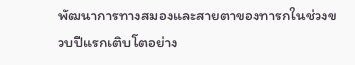พัฒนาการทางสมองและสายตาของทารกในช่วงขวบปีแรกเติบโตอย่าง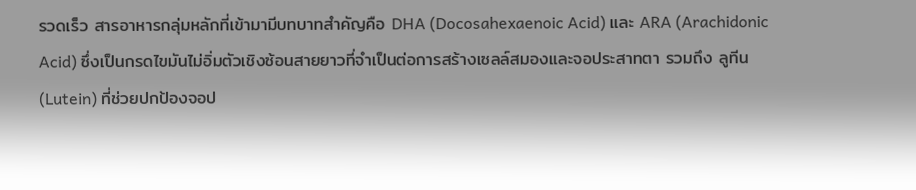รวดเร็ว สารอาหารกลุ่มหลักที่เข้ามามีบทบาทสำคัญคือ DHA (Docosahexaenoic Acid) และ ARA (Arachidonic Acid) ซึ่งเป็นกรดไขมันไม่อิ่มตัวเชิงซ้อนสายยาวที่จำเป็นต่อการสร้างเซลล์สมองและจอประสาทตา รวมถึง ลูทีน (Lutein) ที่ช่วยปกป้องจอป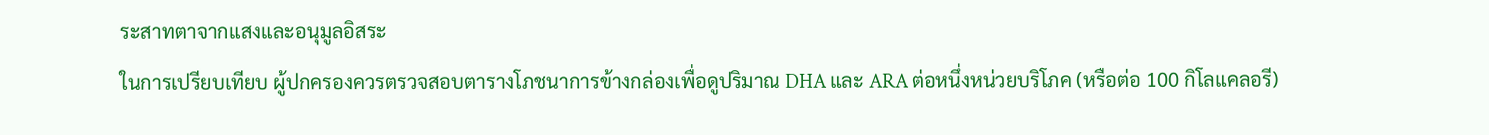ระสาทตาจากแสงและอนุมูลอิสระ
ในการเปรียบเทียบ ผู้ปกครองควรตรวจสอบตารางโภชนาการข้างกล่องเพื่อดูปริมาณ DHA และ ARA ต่อหนึ่งหน่วยบริโภค (หรือต่อ 100 กิโลแคลอรี)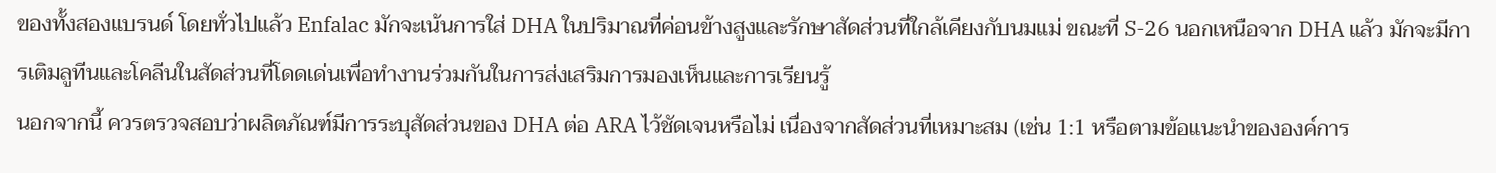ของทั้งสองแบรนด์ โดยทั่วไปแล้ว Enfalac มักจะเน้นการใส่ DHA ในปริมาณที่ค่อนข้างสูงและรักษาสัดส่วนที่ใกล้เคียงกับนมแม่ ขณะที่ S-26 นอกเหนือจาก DHA แล้ว มักจะมีการเติมลูทีนและโคลีนในสัดส่วนที่โดดเด่นเพื่อทำงานร่วมกันในการส่งเสริมการมองเห็นและการเรียนรู้
นอกจากนี้ ควรตรวจสอบว่าผลิตภัณฑ์มีการระบุสัดส่วนของ DHA ต่อ ARA ไว้ชัดเจนหรือไม่ เนื่องจากสัดส่วนที่เหมาะสม (เช่น 1:1 หรือตามข้อแนะนำขององค์การ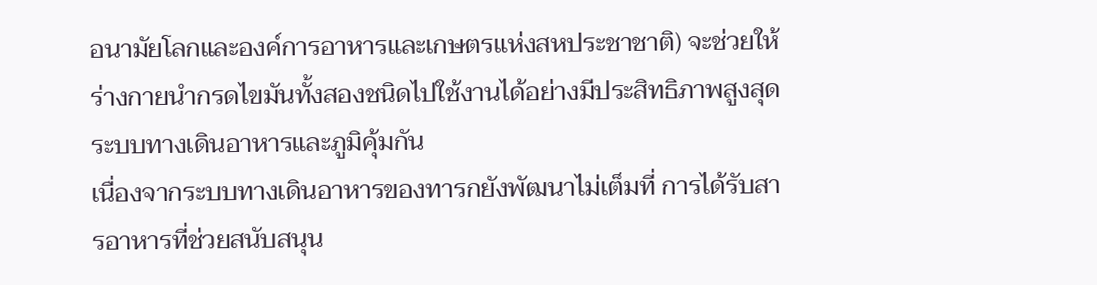อนามัยโลกและองค์การอาหารและเกษตรแห่งสหประชาชาติ) จะช่วยให้ร่างกายนำกรดไขมันทั้งสองชนิดไปใช้งานได้อย่างมีประสิทธิภาพสูงสุด
ระบบทางเดินอาหารและภูมิคุ้มกัน
เนื่องจากระบบทางเดินอาหารของทารกยังพัฒนาไม่เต็มที่ การได้รับสารอาหารที่ช่วยสนับสนุน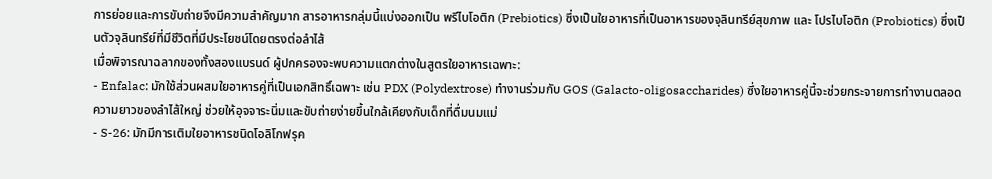การย่อยและการขับถ่ายจึงมีความสำคัญมาก สารอาหารกลุ่มนี้แบ่งออกเป็น พรีไบโอติก (Prebiotics) ซึ่งเป็นใยอาหารที่เป็นอาหารของจุลินทรีย์สุขภาพ และ โปรไบโอติก (Probiotics) ซึ่งเป็นตัวจุลินทรีย์ที่มีชีวิตที่มีประโยชน์โดยตรงต่อลำไส้
เมื่อพิจารณาฉลากของทั้งสองแบรนด์ ผู้ปกครองจะพบความแตกต่างในสูตรใยอาหารเฉพาะ:
- Enfalac: มักใช้ส่วนผสมใยอาหารคู่ที่เป็นเอกสิทธิ์เฉพาะ เช่น PDX (Polydextrose) ทำงานร่วมกับ GOS (Galacto-oligosaccharides) ซึ่งใยอาหารคู่นี้จะช่วยกระจายการทำงานตลอดความยาวของลำไส้ใหญ่ ช่วยให้อุจจาระนิ่มและขับถ่ายง่ายขึ้นใกล้เคียงกับเด็กที่ดื่มนมแม่
- S-26: มักมีการเติมใยอาหารชนิดโอลิโกฟรุค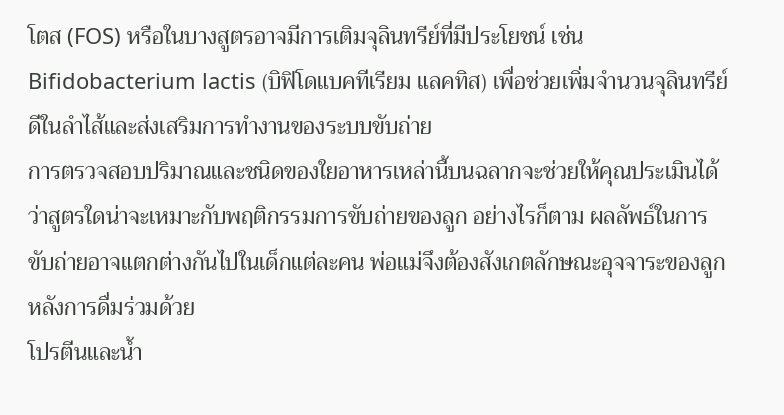โตส (FOS) หรือในบางสูตรอาจมีการเติมจุลินทรีย์ที่มีประโยชน์ เช่น Bifidobacterium lactis (บิฟิโดแบคทีเรียม แลคทิส) เพื่อช่วยเพิ่มจำนวนจุลินทรีย์ดีในลำไส้และส่งเสริมการทำงานของระบบขับถ่าย
การตรวจสอบปริมาณและชนิดของใยอาหารเหล่านี้บนฉลากจะช่วยให้คุณประเมินได้ว่าสูตรใดน่าจะเหมาะกับพฤติกรรมการขับถ่ายของลูก อย่างไรก็ตาม ผลลัพธ์ในการขับถ่ายอาจแตกต่างกันไปในเด็กแต่ละคน พ่อแม่จึงต้องสังเกตลักษณะอุจจาระของลูกหลังการดื่มร่วมด้วย
โปรตีนและน้ำ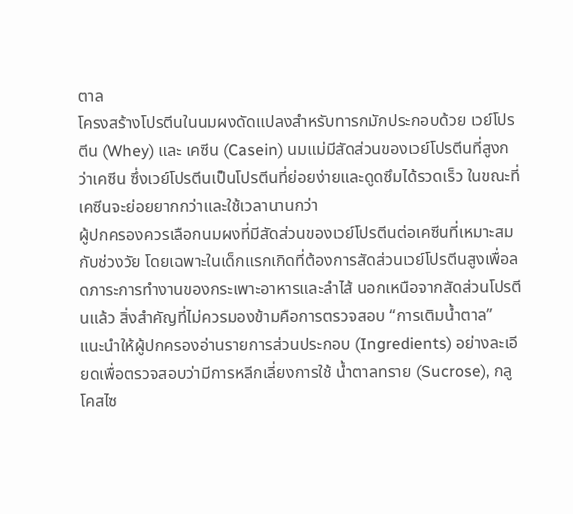ตาล
โครงสร้างโปรตีนในนมผงดัดแปลงสำหรับทารกมักประกอบด้วย เวย์โปรตีน (Whey) และ เคซีน (Casein) นมแม่มีสัดส่วนของเวย์โปรตีนที่สูงกว่าเคซีน ซึ่งเวย์โปรตีนเป็นโปรตีนที่ย่อยง่ายและดูดซึมได้รวดเร็ว ในขณะที่เคซีนจะย่อยยากกว่าและใช้เวลานานกว่า
ผู้ปกครองควรเลือกนมผงที่มีสัดส่วนของเวย์โปรตีนต่อเคซีนที่เหมาะสมกับช่วงวัย โดยเฉพาะในเด็กแรกเกิดที่ต้องการสัดส่วนเวย์โปรตีนสูงเพื่อลดภาระการทำงานของกระเพาะอาหารและลำไส้ นอกเหนือจากสัดส่วนโปรตีนแล้ว สิ่งสำคัญที่ไม่ควรมองข้ามคือการตรวจสอบ “การเติมน้ำตาล”
แนะนำให้ผู้ปกครองอ่านรายการส่วนประกอบ (Ingredients) อย่างละเอียดเพื่อตรวจสอบว่ามีการหลีกเลี่ยงการใช้ น้ำตาลทราย (Sucrose), กลูโคสไซ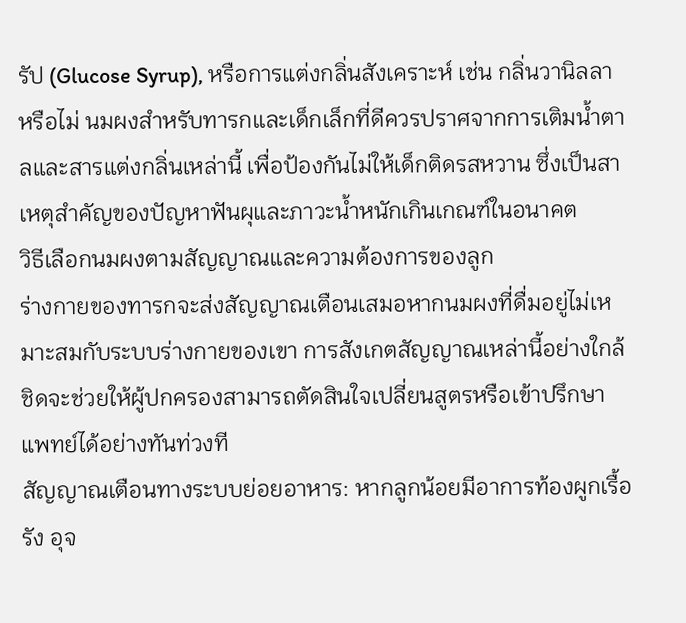รัป (Glucose Syrup), หรือการแต่งกลิ่นสังเคราะห์ เช่น กลิ่นวานิลลา หรือไม่ นมผงสำหรับทารกและเด็กเล็กที่ดีควรปราศจากการเติมน้ำตาลและสารแต่งกลิ่นเหล่านี้ เพื่อป้องกันไม่ให้เด็กติดรสหวาน ซึ่งเป็นสาเหตุสำคัญของปัญหาฟันผุและภาวะน้ำหนักเกินเกณฑ์ในอนาคต
วิธีเลือกนมผงตามสัญญาณและความต้องการของลูก
ร่างกายของทารกจะส่งสัญญาณเตือนเสมอหากนมผงที่ดื่มอยู่ไม่เหมาะสมกับระบบร่างกายของเขา การสังเกตสัญญาณเหล่านี้อย่างใกล้ชิดจะช่วยให้ผู้ปกครองสามารถตัดสินใจเปลี่ยนสูตรหรือเข้าปรึกษาแพทย์ได้อย่างทันท่วงที
สัญญาณเตือนทางระบบย่อยอาหาร: หากลูกน้อยมีอาการท้องผูกเรื้อรัง อุจ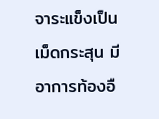จาระแข็งเป็นเม็ดกระสุน มีอาการท้องอื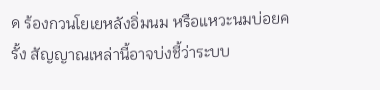ด ร้องกวนโยเยหลังอิ่มนม หรือแหวะนมบ่อยครั้ง สัญญาณเหล่านี้อาจบ่งชี้ว่าระบบ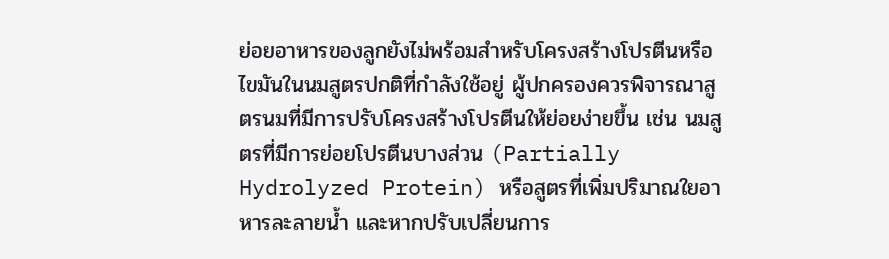ย่อยอาหารของลูกยังไม่พร้อมสำหรับโครงสร้างโปรตีนหรือไขมันในนมสูตรปกติที่กำลังใช้อยู่ ผู้ปกครองควรพิจารณาสูตรนมที่มีการปรับโครงสร้างโปรตีนให้ย่อยง่ายขึ้น เช่น นมสูตรที่มีการย่อยโปรตีนบางส่วน (Partially Hydrolyzed Protein) หรือสูตรที่เพิ่มปริมาณใยอาหารละลายน้ำ และหากปรับเปลี่ยนการ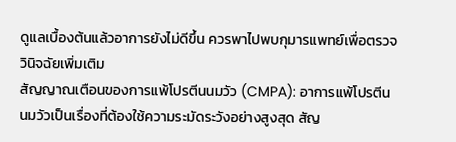ดูแลเบื้องต้นแล้วอาการยังไม่ดีขึ้น ควรพาไปพบกุมารแพทย์เพื่อตรวจวินิจฉัยเพิ่มเติม
สัญญาณเตือนของการแพ้โปรตีนนมวัว (CMPA): อาการแพ้โปรตีนนมวัวเป็นเรื่องที่ต้องใช้ความระมัดระวังอย่างสูงสุด สัญ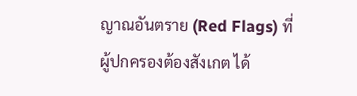ญาณอันตราย (Red Flags) ที่ผู้ปกครองต้องสังเกต ได้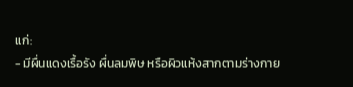แก่:
- มีผื่นแดงเรื้อรัง ผื่นลมพิษ หรือผิวแห้งสากตามร่างกาย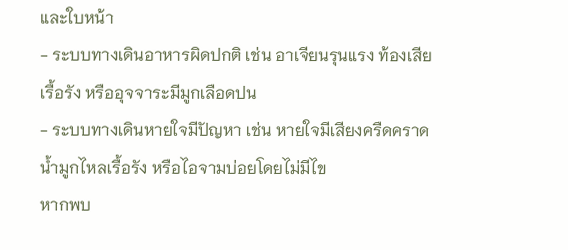และใบหน้า
- ระบบทางเดินอาหารผิดปกติ เช่น อาเจียนรุนแรง ท้องเสียเรื้อรัง หรืออุจจาระมีมูกเลือดปน
- ระบบทางเดินหายใจมีปัญหา เช่น หายใจมีเสียงครืดคราด น้ำมูกไหลเรื้อรัง หรือไอจามบ่อยโดยไม่มีไข
หากพบ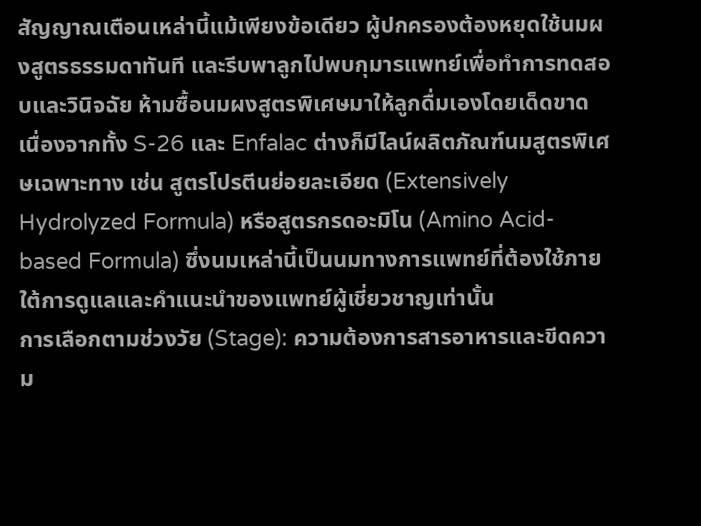สัญญาณเตือนเหล่านี้แม้เพียงข้อเดียว ผู้ปกครองต้องหยุดใช้นมผงสูตรธรรมดาทันที และรีบพาลูกไปพบกุมารแพทย์เพื่อทำการทดสอบและวินิจฉัย ห้ามซื้อนมผงสูตรพิเศษมาให้ลูกดื่มเองโดยเด็ดขาด เนื่องจากทั้ง S-26 และ Enfalac ต่างก็มีไลน์ผลิตภัณฑ์นมสูตรพิเศษเฉพาะทาง เช่น สูตรโปรตีนย่อยละเอียด (Extensively Hydrolyzed Formula) หรือสูตรกรดอะมิโน (Amino Acid-based Formula) ซึ่งนมเหล่านี้เป็นนมทางการแพทย์ที่ต้องใช้ภายใต้การดูแลและคำแนะนำของแพทย์ผู้เชี่ยวชาญเท่านั้น
การเลือกตามช่วงวัย (Stage): ความต้องการสารอาหารและขีดความ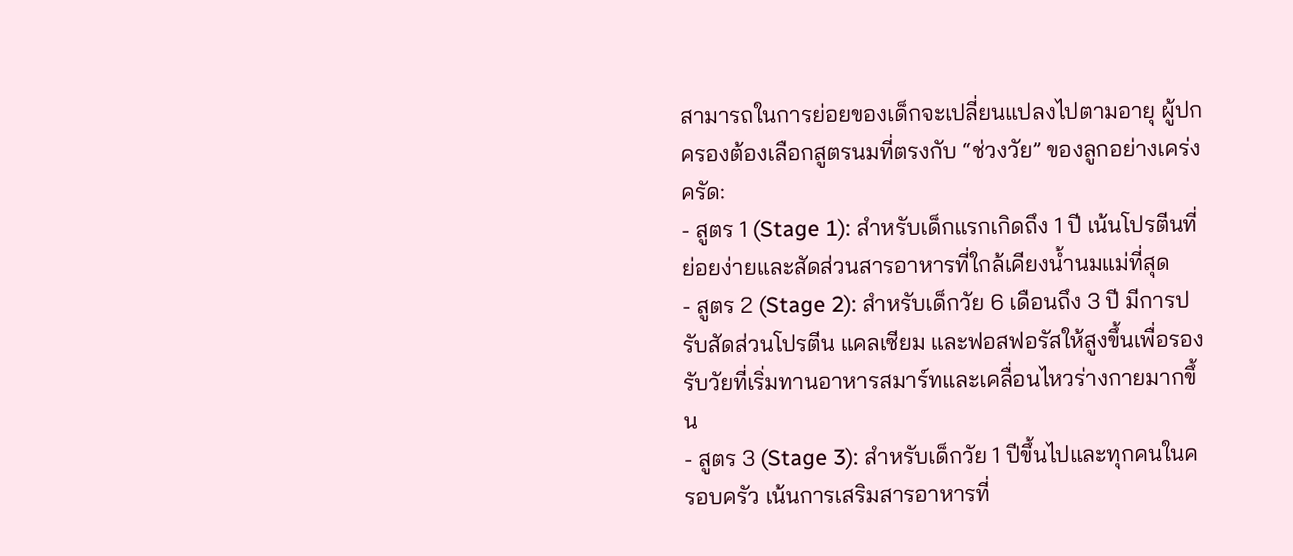สามารถในการย่อยของเด็กจะเปลี่ยนแปลงไปตามอายุ ผู้ปกครองต้องเลือกสูตรนมที่ตรงกับ “ช่วงวัย” ของลูกอย่างเคร่งครัด:
- สูตร 1 (Stage 1): สำหรับเด็กแรกเกิดถึง 1 ปี เน้นโปรตีนที่ย่อยง่ายและสัดส่วนสารอาหารที่ใกล้เคียงน้ำนมแม่ที่สุด
- สูตร 2 (Stage 2): สำหรับเด็กวัย 6 เดือนถึง 3 ปี มีการปรับสัดส่วนโปรตีน แคลเซียม และฟอสฟอรัสให้สูงขึ้นเพื่อรองรับวัยที่เริ่มทานอาหารสมาร์ทและเคลื่อนไหวร่างกายมากขึ้น
- สูตร 3 (Stage 3): สำหรับเด็กวัย 1 ปีขึ้นไปและทุกคนในครอบครัว เน้นการเสริมสารอาหารที่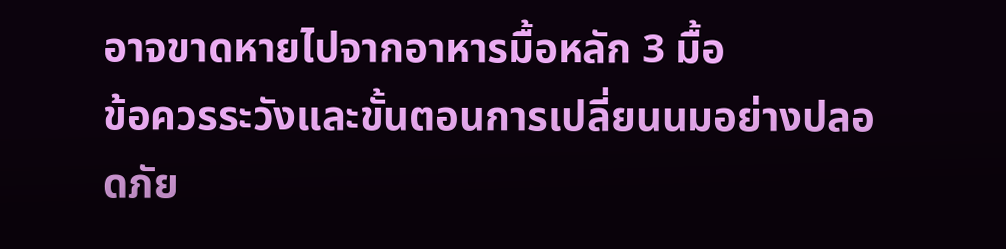อาจขาดหายไปจากอาหารมื้อหลัก 3 มื้อ
ข้อควรระวังและขั้นตอนการเปลี่ยนนมอย่างปลอดภัย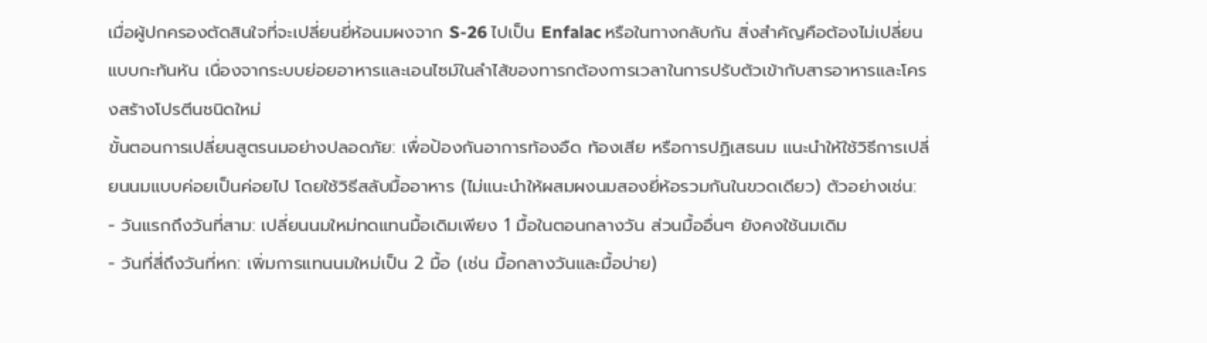เมื่อผู้ปกครองตัดสินใจที่จะเปลี่ยนยี่ห้อนมผงจาก S-26 ไปเป็น Enfalac หรือในทางกลับกัน สิ่งสำคัญคือต้องไม่เปลี่ยนแบบกะทันหัน เนื่องจากระบบย่อยอาหารและเอนไซม์ในลำไส้ของทารกต้องการเวลาในการปรับตัวเข้ากับสารอาหารและโครงสร้างโปรตีนชนิดใหม่
ขั้นตอนการเปลี่ยนสูตรนมอย่างปลอดภัย: เพื่อป้องกันอาการท้องอืด ท้องเสีย หรือการปฏิเสธนม แนะนำให้ใช้วิธีการเปลี่ยนนมแบบค่อยเป็นค่อยไป โดยใช้วิธีสลับมื้ออาหาร (ไม่แนะนำให้ผสมผงนมสองยี่ห้อรวมกันในขวดเดียว) ตัวอย่างเช่น:
- วันแรกถึงวันที่สาม: เปลี่ยนนมใหม่ทดแทนมื้อเดิมเพียง 1 มื้อในตอนกลางวัน ส่วนมื้ออื่นๆ ยังคงใช้นมเดิม
- วันที่สี่ถึงวันที่หก: เพิ่มการแทนนมใหม่เป็น 2 มื้อ (เช่น มื้อกลางวันและมื้อบ่าย)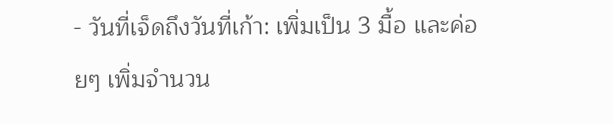- วันที่เจ็ดถึงวันที่เก้า: เพิ่มเป็น 3 มื้อ และค่อยๆ เพิ่มจำนวน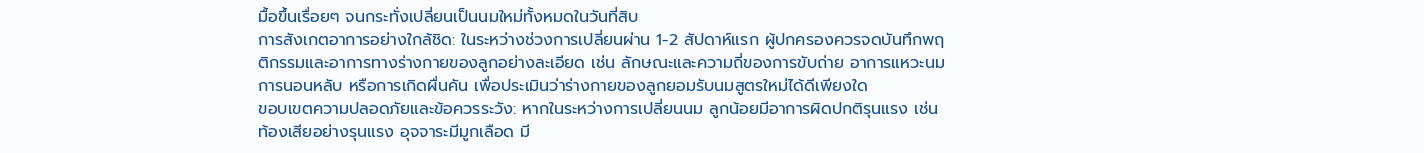มื้อขึ้นเรื่อยๆ จนกระทั่งเปลี่ยนเป็นนมใหม่ทั้งหมดในวันที่สิบ
การสังเกตอาการอย่างใกล้ชิด: ในระหว่างช่วงการเปลี่ยนผ่าน 1-2 สัปดาห์แรก ผู้ปกครองควรจดบันทึกพฤติกรรมและอาการทางร่างกายของลูกอย่างละเอียด เช่น ลักษณะและความถี่ของการขับถ่าย อาการแหวะนม การนอนหลับ หรือการเกิดผื่นคัน เพื่อประเมินว่าร่างกายของลูกยอมรับนมสูตรใหม่ได้ดีเพียงใด
ขอบเขตความปลอดภัยและข้อควรระวัง: หากในระหว่างการเปลี่ยนนม ลูกน้อยมีอาการผิดปกติรุนแรง เช่น ท้องเสียอย่างรุนแรง อุจจาระมีมูกเลือด มี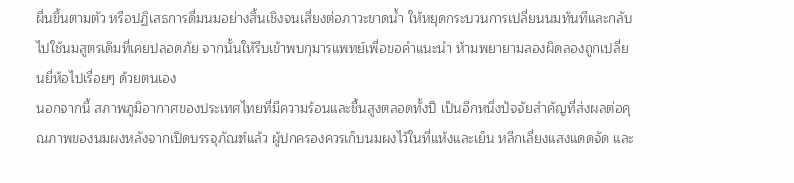ผื่นขึ้นตามตัว หรือปฏิเสธการดื่มนมอย่างสิ้นเชิงจนเสี่ยงต่อภาวะขาดน้ำ ให้หยุดกระบวนการเปลี่ยนนมทันทีและกลับไปใช้นมสูตรเดิมที่เคยปลอดภัย จากนั้นให้รีบเข้าพบกุมารแพทย์เพื่อขอคำแนะนำ ห้ามพยายามลองผิดลองถูกเปลี่ยนยี่ห้อไปเรื่อยๆ ด้วยตนเอง
นอกจากนี้ สภาพภูมิอากาศของประเทศไทยที่มีความร้อนและชื้นสูงตลอดทั้งปี เป็นอีกหนึ่งปัจจัยสำคัญที่ส่งผลต่อคุณภาพของนมผงหลังจากเปิดบรรจุภัณฑ์แล้ว ผู้ปกครองควรเก็บนมผงไว้ในที่แห้งและเย็น หลีกเลี่ยงแสงแดดจัด และ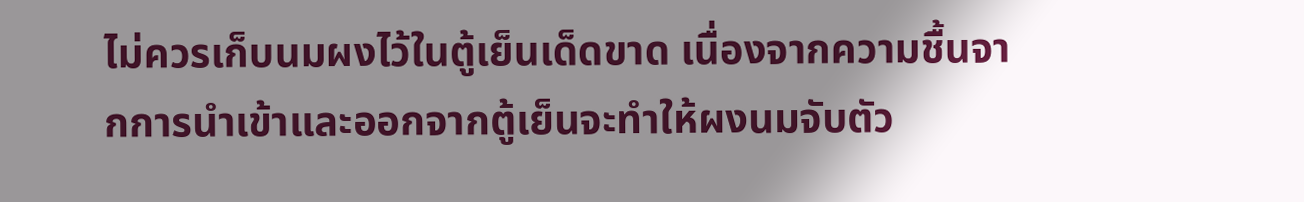ไม่ควรเก็บนมผงไว้ในตู้เย็นเด็ดขาด เนื่องจากความชื้นจากการนำเข้าและออกจากตู้เย็นจะทำให้ผงนมจับตัว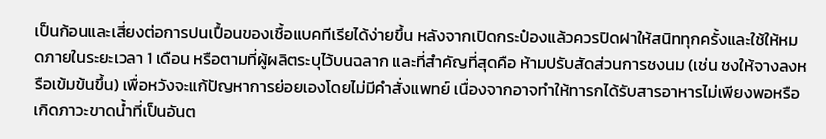เป็นก้อนและเสี่ยงต่อการปนเปื้อนของเชื้อแบคทีเรียได้ง่ายขึ้น หลังจากเปิดกระป๋องแล้วควรปิดฝาให้สนิททุกครั้งและใช้ให้หมดภายในระยะเวลา 1 เดือน หรือตามที่ผู้ผลิตระบุไว้บนฉลาก และที่สำคัญที่สุดคือ ห้ามปรับสัดส่วนการชงนม (เช่น ชงให้จางลงหรือเข้มข้นขึ้น) เพื่อหวังจะแก้ปัญหาการย่อยเองโดยไม่มีคำสั่งแพทย์ เนื่องจากอาจทำให้ทารกได้รับสารอาหารไม่เพียงพอหรือเกิดภาวะขาดน้ำที่เป็นอันต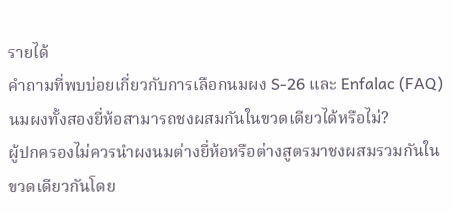รายได้
คำถามที่พบบ่อยเกี่ยวกับการเลือกนมผง S-26 และ Enfalac (FAQ)
นมผงทั้งสองยี่ห้อสามารถชงผสมกันในขวดเดียวได้หรือไม่?
ผู้ปกครองไม่ควรนำผงนมต่างยี่ห้อหรือต่างสูตรมาชงผสมรวมกันในขวดเดียวกันโดย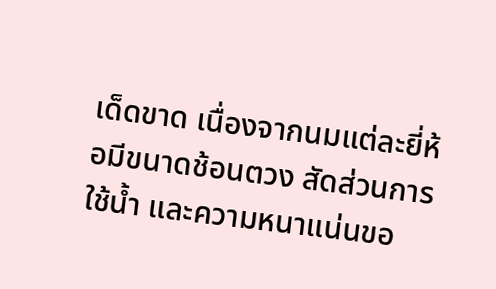เด็ดขาด เนื่องจากนมแต่ละยี่ห้อมีขนาดช้อนตวง สัดส่วนการใช้น้ำ และความหนาแน่นขอ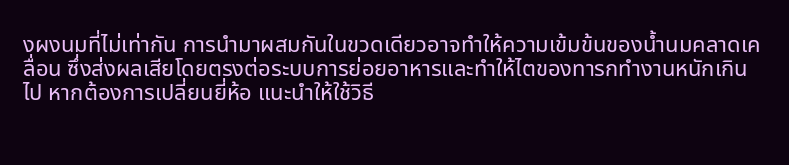งผงนมที่ไม่เท่ากัน การนำมาผสมกันในขวดเดียวอาจทำให้ความเข้มข้นของน้ำนมคลาดเคลื่อน ซึ่งส่งผลเสียโดยตรงต่อระบบการย่อยอาหารและทำให้ไตของทารกทำงานหนักเกินไป หากต้องการเปลี่ยนยี่ห้อ แนะนำให้ใช้วิธี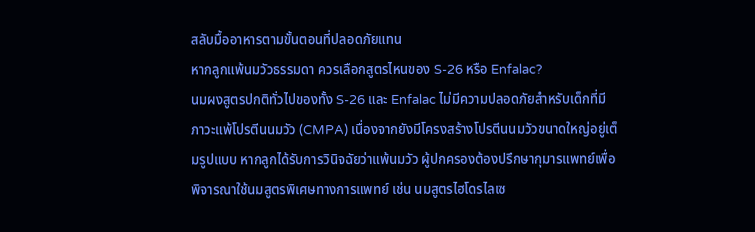สลับมื้ออาหารตามขั้นตอนที่ปลอดภัยแทน
หากลูกแพ้นมวัวธรรมดา ควรเลือกสูตรไหนของ S-26 หรือ Enfalac?
นมผงสูตรปกติทั่วไปของทั้ง S-26 และ Enfalac ไม่มีความปลอดภัยสำหรับเด็กที่มีภาวะแพ้โปรตีนนมวัว (CMPA) เนื่องจากยังมีโครงสร้างโปรตีนนมวัวขนาดใหญ่อยู่เต็มรูปแบบ หากลูกได้รับการวินิจฉัยว่าแพ้นมวัว ผู้ปกครองต้องปรึกษากุมารแพทย์เพื่อพิจารณาใช้นมสูตรพิเศษทางการแพทย์ เช่น นมสูตรไฮโดรไลเซ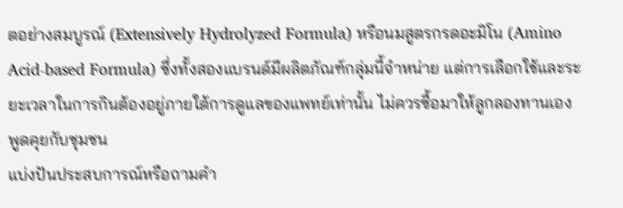ตอย่างสมบูรณ์ (Extensively Hydrolyzed Formula) หรือนมสูตรกรดอะมิโน (Amino Acid-based Formula) ซึ่งทั้งสองแบรนด์มีผลิตภัณฑ์กลุ่มนี้จำหน่าย แต่การเลือกใช้และระยะเวลาในการกินต้องอยู่ภายใต้การดูแลของแพทย์เท่านั้น ไม่ควรซื้อมาให้ลูกลองทานเอง
พูดคุยกับชุมชน
แบ่งปันประสบการณ์หรือถามคำ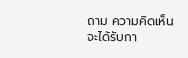ถาม ความคิดเห็นจะได้รับกา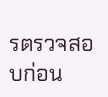รตรวจสอบก่อน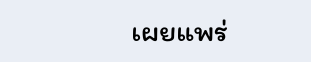เผยแพร่